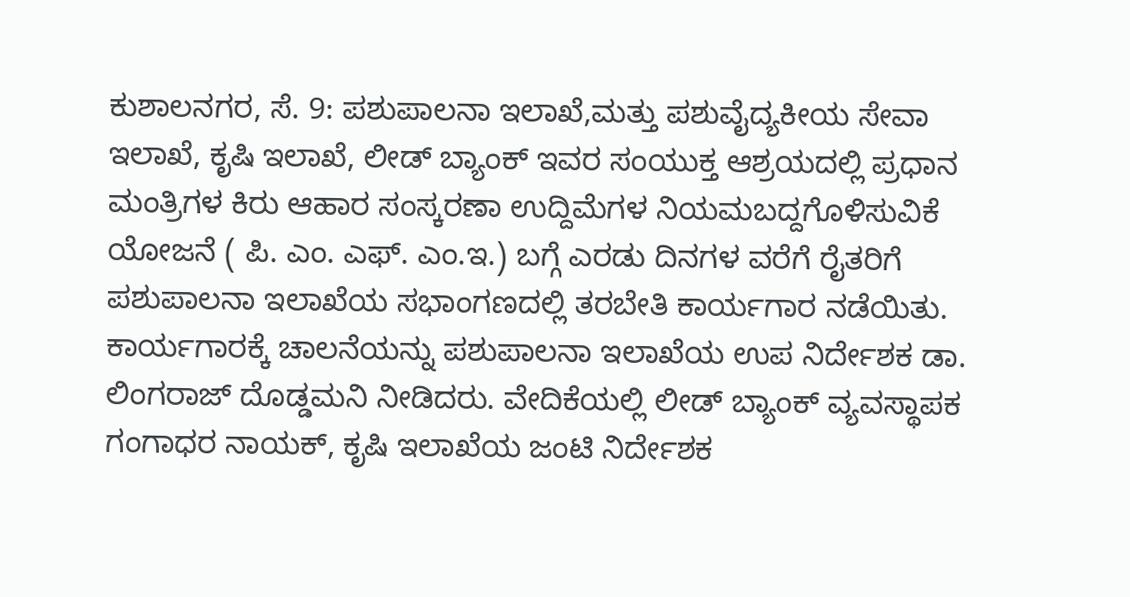ಕುಶಾಲನಗರ, ಸೆ. 9: ಪಶುಪಾಲನಾ ಇಲಾಖೆ,ಮತ್ತು ಪಶುವೈದ್ಯಕೀಯ ಸೇವಾ ಇಲಾಖೆ, ಕೃಷಿ ಇಲಾಖೆ, ಲೀಡ್ ಬ್ಯಾಂಕ್ ಇವರ ಸಂಯುಕ್ತ ಆಶ್ರಯದಲ್ಲಿ ಪ್ರಧಾನ ಮಂತ್ರಿಗಳ ಕಿರು ಆಹಾರ ಸಂಸ್ಕರಣಾ ಉದ್ದಿಮೆಗಳ ನಿಯಮಬದ್ದಗೊಳಿಸುವಿಕೆ ಯೋಜನೆ ( ಪಿ. ಎಂ. ಎಫ್. ಎಂ.ಇ.) ಬಗ್ಗೆ ಎರಡು ದಿನಗಳ ವರೆಗೆ ರೈತರಿಗೆ ಪಶುಪಾಲನಾ ಇಲಾಖೆಯ ಸಭಾಂಗಣದಲ್ಲಿ ತರಬೇತಿ ಕಾರ್ಯಗಾರ ನಡೆಯಿತು.
ಕಾರ್ಯಗಾರಕ್ಕೆ ಚಾಲನೆಯನ್ನು ಪಶುಪಾಲನಾ ಇಲಾಖೆಯ ಉಪ ನಿರ್ದೇಶಕ ಡಾ. ಲಿಂಗರಾಜ್ ದೊಡ್ಡಮನಿ ನೀಡಿದರು. ವೇದಿಕೆಯಲ್ಲಿ ಲೀಡ್ ಬ್ಯಾಂಕ್ ವ್ಯವಸ್ಥಾಪಕ ಗಂಗಾಧರ ನಾಯಕ್, ಕೃಷಿ ಇಲಾಖೆಯ ಜಂಟಿ ನಿರ್ದೇಶಕ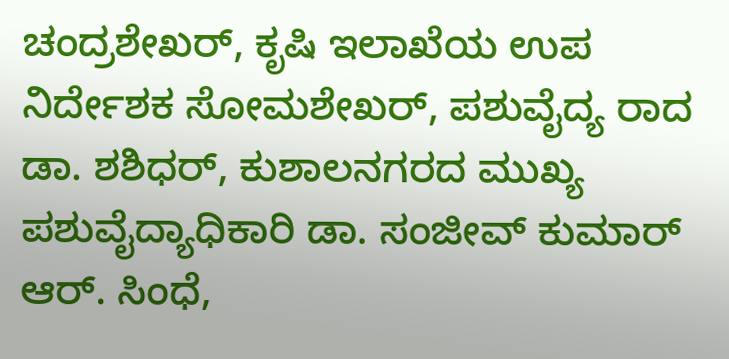ಚಂದ್ರಶೇಖರ್, ಕೃಷಿ ಇಲಾಖೆಯ ಉಪ ನಿರ್ದೇಶಕ ಸೋಮಶೇಖರ್, ಪಶುವೈದ್ಯ ರಾದ ಡಾ. ಶಶಿಧರ್, ಕುಶಾಲನಗರದ ಮುಖ್ಯ ಪಶುವೈದ್ಯಾಧಿಕಾರಿ ಡಾ. ಸಂಜೀವ್ ಕುಮಾರ್ ಆರ್. ಸಿಂಧೆ,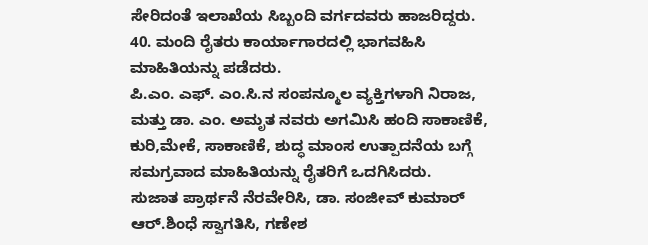ಸೇರಿದಂತೆ ಇಲಾಖೆಯ ಸಿಬ್ಬಂದಿ ವರ್ಗದವರು ಹಾಜರಿದ್ದರು.
40. ಮಂದಿ ರೈತರು ಕಾರ್ಯಾಗಾರದಲ್ಲಿ ಭಾಗವಹಿಸಿ ಮಾಹಿತಿಯನ್ನು ಪಡೆದರು.
ಪಿ.ಎಂ. ಎಫ್. ಎಂ.ಸಿ.ನ ಸಂಪನ್ಮೂಲ ವ್ಯಕ್ತಿಗಳಾಗಿ ನಿರಾಜ, ಮತ್ತು ಡಾ. ಎಂ. ಅಮೃತ ನವರು ಅಗಮಿಸಿ ಹಂದಿ ಸಾಕಾಣಿಕೆ, ಕುರಿ,ಮೇಕೆ, ಸಾಕಾಣಿಕೆ, ಶುದ್ಧ ಮಾಂಸ ಉತ್ಪಾದನೆಯ ಬಗ್ಗೆ ಸಮಗ್ರವಾದ ಮಾಹಿತಿಯನ್ನು ರೈತರಿಗೆ ಒದಗಿಸಿದರು.
ಸುಜಾತ ಪ್ರಾರ್ಥನೆ ನೆರವೇರಿಸಿ, ಡಾ. ಸಂಜೀವ್ ಕುಮಾರ್ ಆರ್.ಶಿಂಧೆ ಸ್ವಾಗತಿಸಿ, ಗಣೇಶ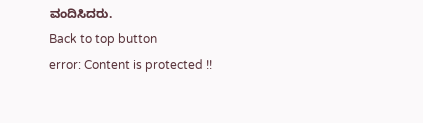ವಂದಿಸಿದರು.
Back to top button
error: Content is protected !!